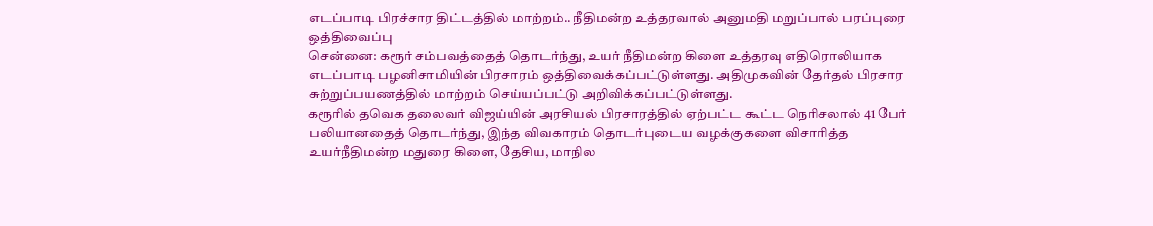எடப்பாடி பிரச்சார திட்டத்தில் மாற்றம்.. நீதிமன்ற உத்தரவால் அனுமதி மறுப்பால் பரப்புரை ஒத்திவைப்பு
சென்னை: கரூர் சம்பவத்தைத் தொடர்ந்து, உயர் நீதிமன்ற கிளை உத்தரவு எதிரொலியாக எடப்பாடி பழனிசாமியின் பிரசாரம் ஒத்திவைக்கப்பட்டுள்ளது. அதிமுகவின் தேர்தல் பிரசார சுற்றுப்பயணத்தில் மாற்றம் செய்யப்பட்டு அறிவிக்கப்பட்டுள்ளது.
கரூரில் தவெக தலைவர் விஜய்யின் அரசியல் பிரசாரத்தில் ஏற்பட்ட கூட்ட நெரிசலால் 41 பேர் பலியானதைத் தொடர்ந்து, இந்த விவகாரம் தொடர்புடைய வழக்குகளை விசாரித்த உயர்நீதிமன்ற மதுரை கிளை, தேசிய, மாநில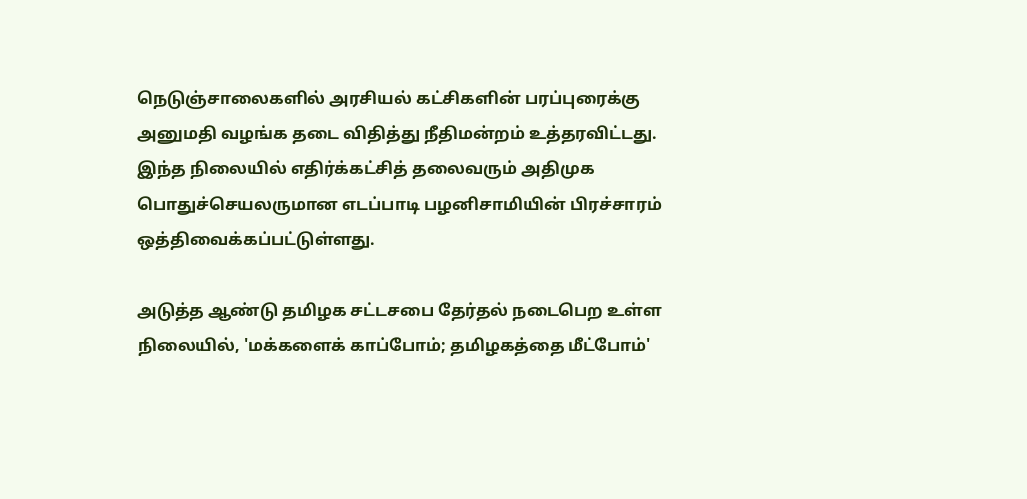நெடுஞ்சாலைகளில் அரசியல் கட்சிகளின் பரப்புரைக்கு அனுமதி வழங்க தடை விதித்து நீதிமன்றம் உத்தரவிட்டது. இந்த நிலையில் எதிர்க்கட்சித் தலைவரும் அதிமுக பொதுச்செயலருமான எடப்பாடி பழனிசாமியின் பிரச்சாரம் ஒத்திவைக்கப்பட்டுள்ளது.

அடுத்த ஆண்டு தமிழக சட்டசபை தேர்தல் நடைபெற உள்ள நிலையில், 'மக்களைக் காப்போம்; தமிழகத்தை மீட்போம்'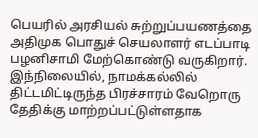பெயரில் அரசியல் சுற்றுப்பயணத்தை அதிமுக பொதுச் செயலாளர் எடப்பாடி பழனிசாமி மேற்கொண்டு வருகிறார். இந்நிலையில், நாமக்கல்லில் திட்டமிட்டிருந்த பிரச்சாரம் வேறொரு தேதிக்கு மாற்றப்பட்டுள்ளதாக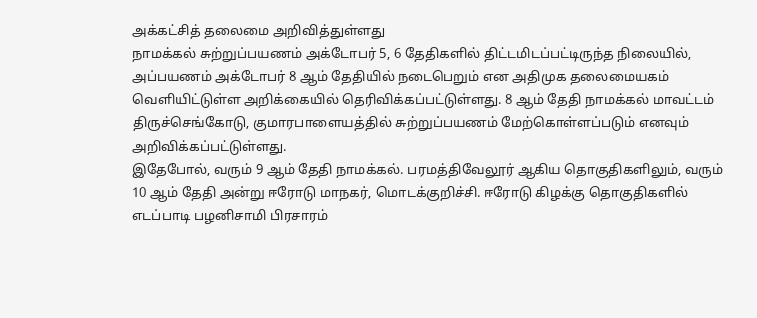அக்கட்சித் தலைமை அறிவித்துள்ளது
நாமக்கல் சுற்றுப்பயணம் அக்டோபர் 5, 6 தேதிகளில் திட்டமிடப்பட்டிருந்த நிலையில், அப்பயணம் அக்டோபர் 8 ஆம் தேதியில் நடைபெறும் என அதிமுக தலைமையகம் வெளியிட்டுள்ள அறிக்கையில் தெரிவிக்கப்பட்டுள்ளது. 8 ஆம் தேதி நாமக்கல் மாவட்டம் திருச்செங்கோடு, குமாரபாளையத்தில் சுற்றுப்பயணம் மேற்கொள்ளப்படும் எனவும் அறிவிக்கப்பட்டுள்ளது.
இதேபோல், வரும் 9 ஆம் தேதி நாமக்கல். பரமத்திவேலூர் ஆகிய தொகுதிகளிலும், வரும் 10 ஆம் தேதி அன்று ஈரோடு மாநகர், மொடக்குறிச்சி. ஈரோடு கிழக்கு தொகுதிகளில் எடப்பாடி பழனிசாமி பிரசாரம்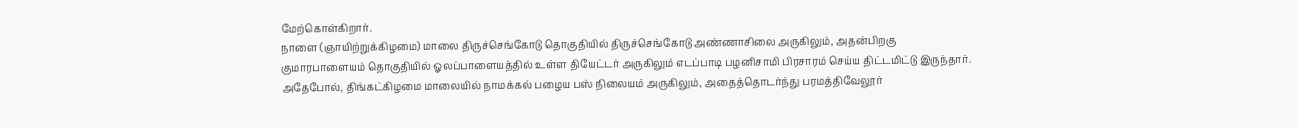மேற்கொள்கிறார்.
நாளை (ஞாயிற்றுக்கிழமை) மாலை திருச்செங்கோடு தொகுதியில் திருச்செங்கோடு அண்ணாசிலை அருகிலும், அதன்பிறகு குமாரபாளையம் தொகுதியில் ஓலப்பாளையத்தில் உள்ள தியேட்டர் அருகிலும் எடப்பாடி பழனிசாமி பிரசாரம் செய்ய திட்டமிட்டு இருந்தார். அதேபோல், திங்கட்கிழமை மாலையில் நாமக்கல் பழைய பஸ் நிலையம் அருகிலும், அதைத்தொடர்ந்து பரமத்திவேலூர்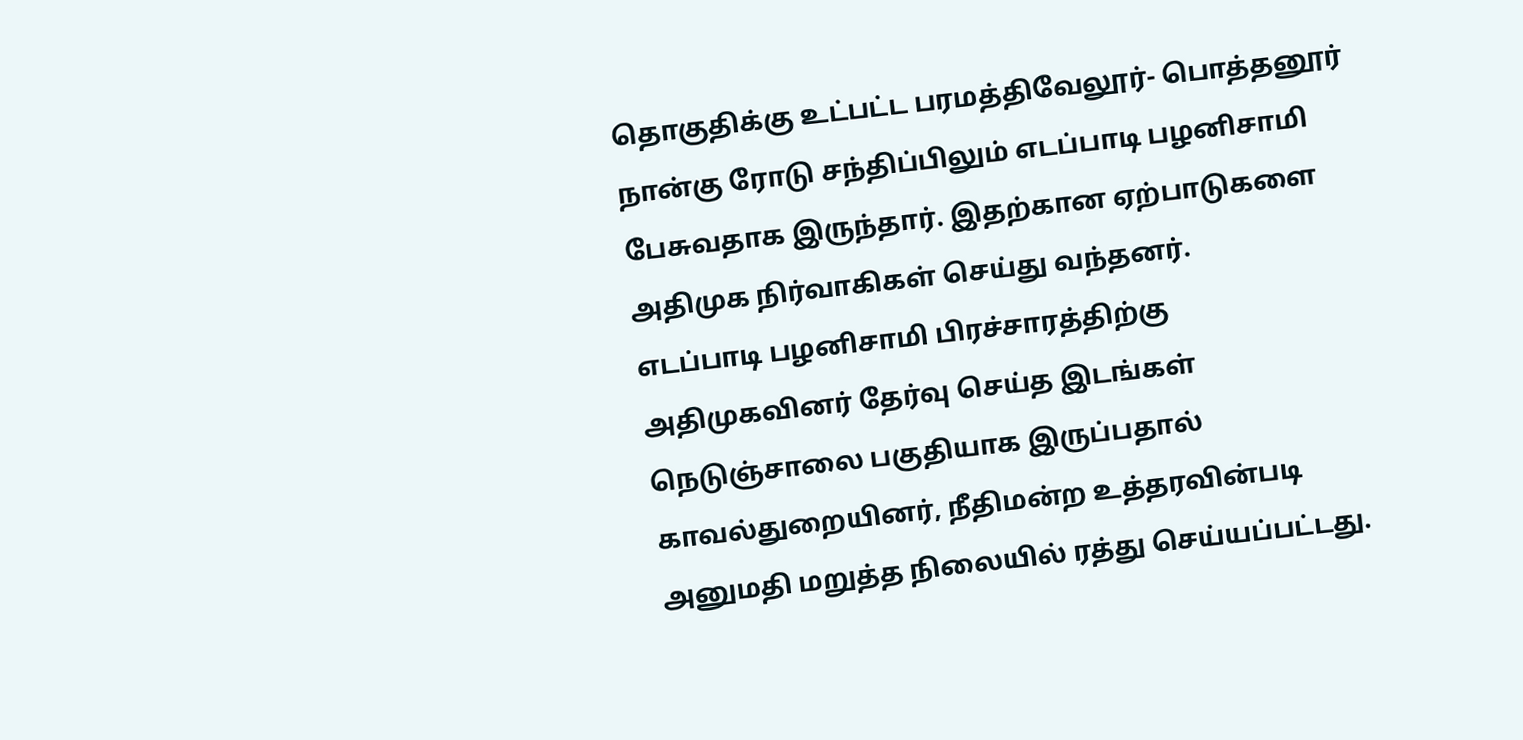தொகுதிக்கு உட்பட்ட பரமத்திவேலூர்- பொத்தனூர் நான்கு ரோடு சந்திப்பிலும் எடப்பாடி பழனிசாமி பேசுவதாக இருந்தார். இதற்கான ஏற்பாடுகளை அதிமுக நிர்வாகிகள் செய்து வந்தனர்.
எடப்பாடி பழனிசாமி பிரச்சாரத்திற்கு அதிமுகவினர் தேர்வு செய்த இடங்கள் நெடுஞ்சாலை பகுதியாக இருப்பதால் காவல்துறையினர், நீதிமன்ற உத்தரவின்படி அனுமதி மறுத்த நிலையில் ரத்து செய்யப்பட்டது.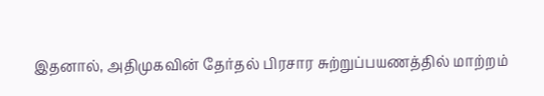இதனால், அதிமுகவின் தேர்தல் பிரசார சுற்றுப்பயணத்தில் மாற்றம்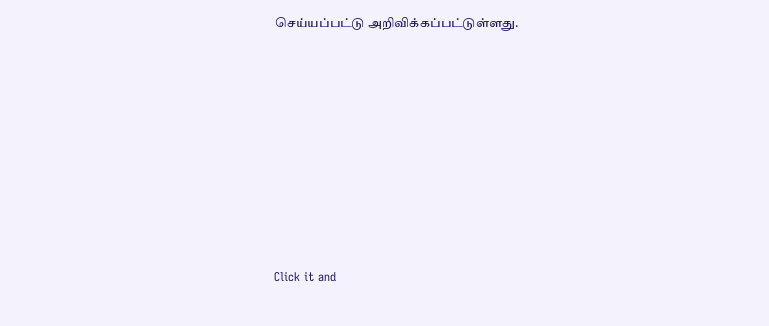செய்யப்பட்டு அறிவிக்கப்பட்டுள்ளது.












Click it and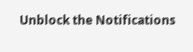Unblock the Notifications